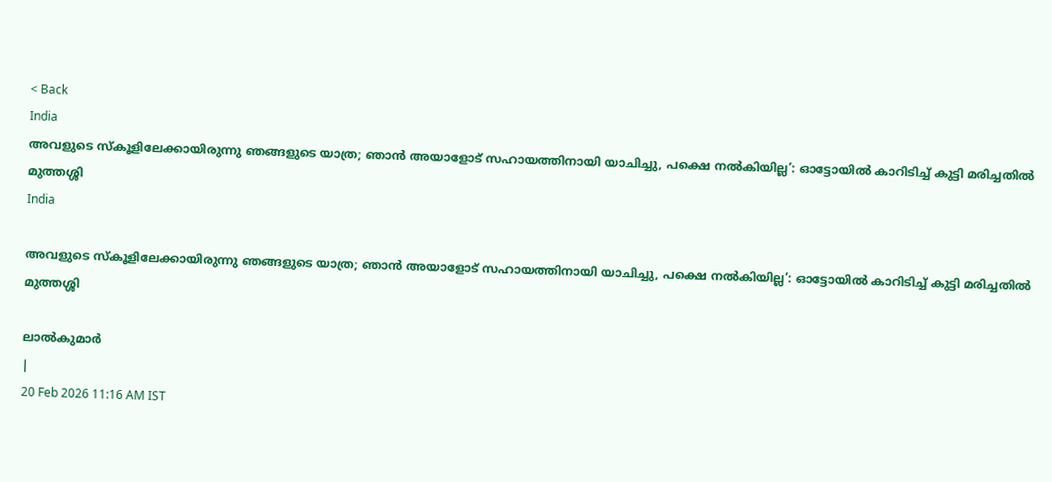< Back
India
അവളുടെ സ്കൂളിലേക്കായിരുന്നു ഞങ്ങളുടെ യാത്ര; ഞാൻ അയാളോട് സഹായത്തിനായി യാചിച്ചു, പക്ഷെ നൽകിയില്ല’: ഓട്ടോയിൽ കാറിടിച്ച് കുട്ടി മരിച്ചതിൽ മുത്തശ്ശി
India

അവളുടെ സ്കൂളിലേക്കായിരുന്നു ഞങ്ങളുടെ യാത്ര; ഞാൻ അയാളോട് സഹായത്തിനായി യാചിച്ചു, പക്ഷെ നൽകിയില്ല’: ഓട്ടോയിൽ കാറിടിച്ച് കുട്ടി മരിച്ചതിൽ മുത്തശ്ശി

ലാൽകുമാർ
|
20 Feb 2026 11:16 AM IST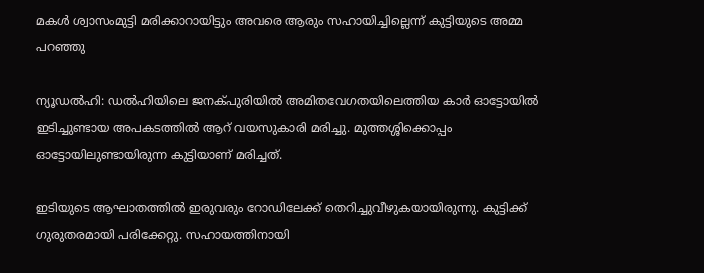മകൾ ശ്വാസംമുട്ടി മരിക്കാറായിട്ടും അവരെ ആരും സഹായിച്ചില്ലെന്ന് കുട്ടിയുടെ അമ്മ പറഞ്ഞു

ന്യൂഡൽഹി: ഡൽഹിയിലെ ജനക്പുരിയിൽ അമിതവേഗതയിലെത്തിയ കാർ ഓട്ടോയിൽ ഇടിച്ചുണ്ടായ അപകടത്തിൽ ആറ് വയസുകാരി മരിച്ചു. മുത്തശ്ശിക്കൊപ്പം ഓട്ടോയിലുണ്ടായിരുന്ന കുട്ടിയാണ് മരിച്ചത്.

ഇടിയുടെ ആഘാതത്തിൽ ഇരുവരും റോഡിലേക്ക് തെറിച്ചുവീഴുകയായിരുന്നു. കുട്ടിക്ക് ഗുരുതരമായി പരിക്കേറ്റു. സഹായത്തിനായി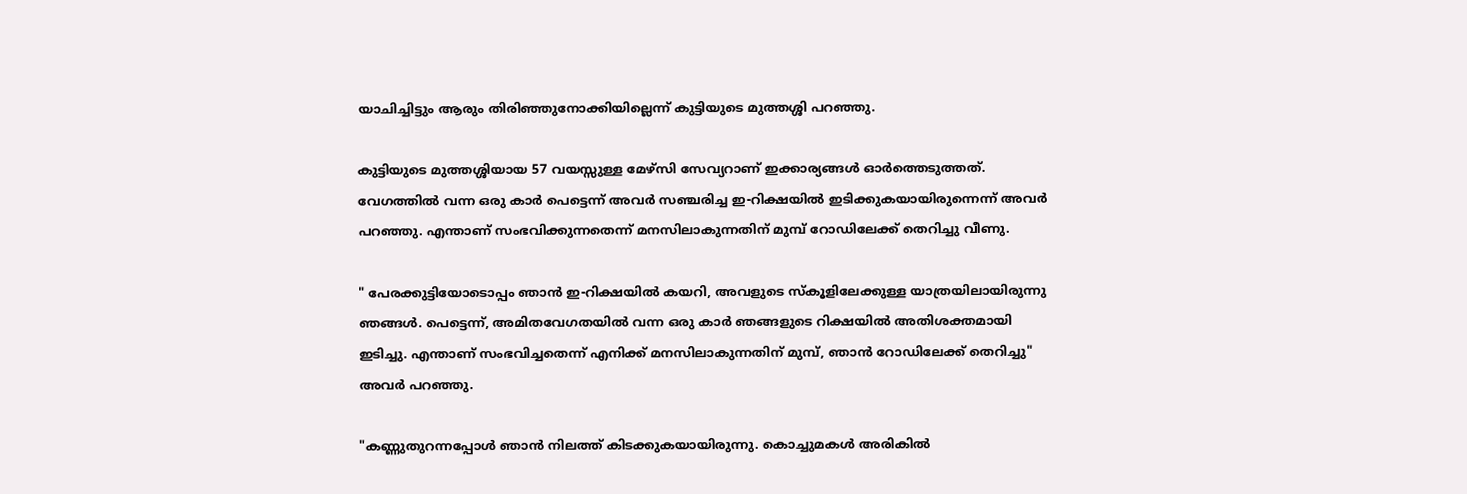യാചിച്ചിട്ടും ആരും തിരിഞ്ഞുനോക്കിയില്ലെന്ന് കുട്ടിയുടെ മുത്തശ്ശി പറഞ്ഞു.

കുട്ടിയുടെ മുത്തശ്ശിയായ 57 വയസ്സുള്ള മേഴ്‌സി സേവ്യറാണ് ഇക്കാര്യങ്ങൾ ഓർത്തെടുത്തത്. വേഗത്തിൽ വന്ന ഒരു കാർ പെട്ടെന്ന് അവർ സഞ്ചരിച്ച ഇ-റിക്ഷയിൽ ഇടിക്കുകയായിരുന്നെന്ന് അവർ പറഞ്ഞു. എന്താണ് സംഭവിക്കുന്നതെന്ന് മനസിലാകുന്നതിന് മുമ്പ് റോഡിലേക്ക് തെറിച്ചു വീണു.

" പേരക്കുട്ടിയോടൊപ്പം ഞാൻ ഇ-റിക്ഷയിൽ കയറി, അവളുടെ സ്കൂളിലേക്കുള്ള യാത്രയിലായിരുന്നു ഞങ്ങൾ. പെട്ടെന്ന്, അമിതവേഗതയിൽ വന്ന ഒരു കാർ ഞങ്ങളുടെ റിക്ഷയിൽ അതിശക്തമായി ഇടിച്ചു. എന്താണ് സംഭവിച്ചതെന്ന് എനിക്ക് മനസിലാകുന്നതിന് മുമ്പ്, ഞാൻ റോഡിലേക്ക് തെറിച്ചു" അവർ പറഞ്ഞു.

"കണ്ണുതുറന്നപ്പോൾ ഞാൻ നിലത്ത് കിടക്കുകയായിരുന്നു. കൊച്ചുമകൾ അരികിൽ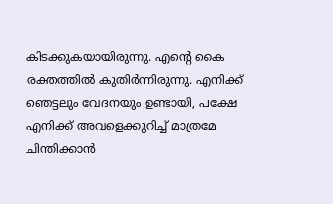കിടക്കുകയായിരുന്നു. എന്റെ കൈ രക്തത്തിൽ കുതിർന്നിരുന്നു. എനിക്ക് ഞെട്ടലും വേദനയും ഉണ്ടായി, പക്ഷേ എനിക്ക് അവളെക്കുറിച്ച് മാത്രമേ ചിന്തിക്കാൻ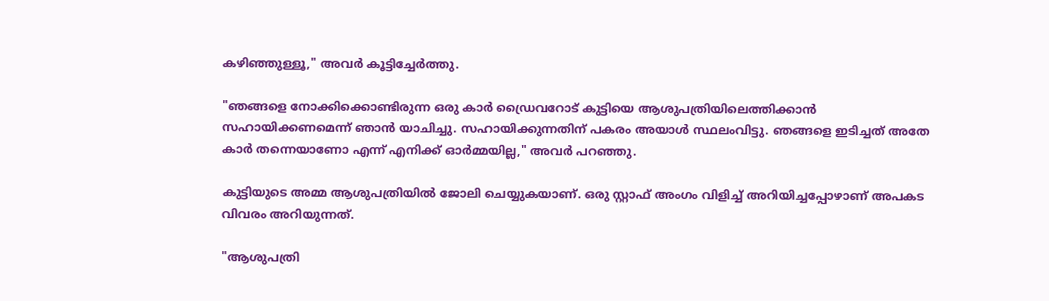കഴിഞ്ഞുള്ളൂ," അവർ കൂട്ടിച്ചേർത്തു.

"ഞങ്ങളെ നോക്കിക്കൊണ്ടിരുന്ന ഒരു കാർ ഡ്രൈവറോട് കുട്ടിയെ ആശുപത്രിയിലെത്തിക്കാൻ സഹായിക്കണമെന്ന് ഞാൻ യാചിച്ചു. സഹായിക്കുന്നതിന് പകരം അയാൾ സ്ഥലംവിട്ടു. ഞങ്ങളെ ഇടിച്ചത് അതേ കാർ തന്നെയാണോ എന്ന് എനിക്ക് ഓർമ്മയില്ല," അവർ പറഞ്ഞു.

കുട്ടിയുടെ അമ്മ ആശുപത്രിയിൽ ജോലി ചെയ്യുകയാണ്. ഒരു സ്റ്റാഫ് അംഗം വിളിച്ച് അറിയിച്ചപ്പോഴാണ് അപകട വിവരം അറിയുന്നത്.

"ആശുപത്രി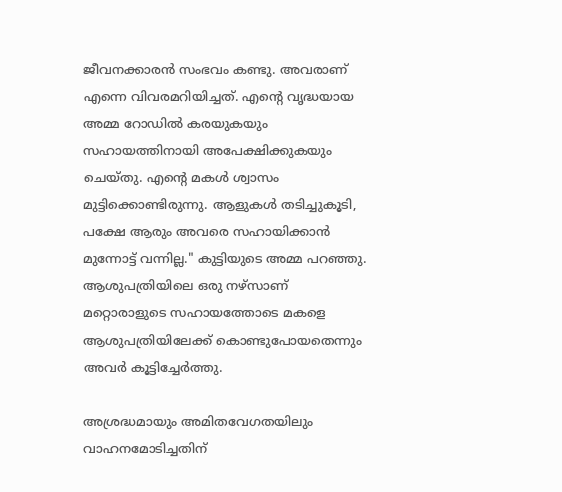ജീവനക്കാരൻ സംഭവം കണ്ടു. അവരാണ് എന്നെ വിവരമറിയിച്ചത്. എന്റെ വൃദ്ധയായ അമ്മ റോഡിൽ കരയുകയും സഹായത്തിനായി അപേക്ഷിക്കുകയും ചെയ്തു. എന്റെ മകൾ ശ്വാസം മുട്ടിക്കൊണ്ടിരുന്നു. ആളുകൾ തടിച്ചുകൂടി, പക്ഷേ ആരും അവരെ സഹായിക്കാൻ മുന്നോട്ട് വന്നില്ല." കുട്ടിയുടെ അമ്മ പറഞ്ഞു. ആശുപത്രിയിലെ ഒരു നഴ്‌സാണ് മറ്റൊരാളുടെ സഹായത്തോടെ മകളെ ആശുപത്രിയിലേക്ക് കൊണ്ടുപോയതെന്നും അവർ കൂട്ടിച്ചേർത്തു.

അശ്രദ്ധമായും അമിതവേഗതയിലും വാഹനമോടിച്ചതിന്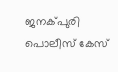ജനക്പുരി പൊലീസ് കേസ്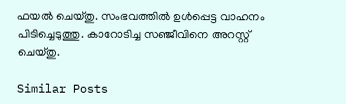ഫയൽ ചെയ്തു. സംഭവത്തിൽ ഉൾപ്പെട്ട വാഹനം പിടിച്ചെടുത്തു. കാറോ‍ടിച്ച സഞ്ജീവിനെ അറസ്റ്റ് ചെയ്തു.

Similar Posts